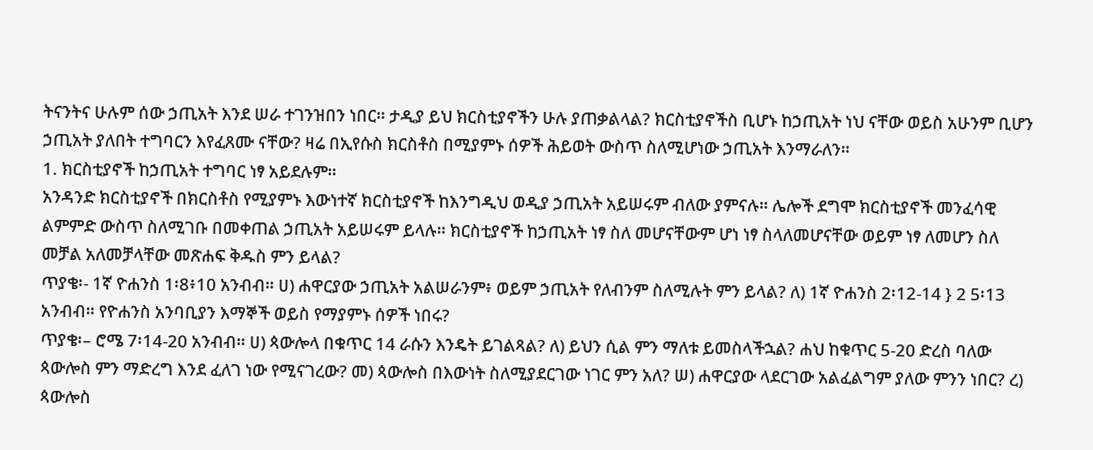ትናንትና ሁሉም ሰው ኃጢአት እንደ ሠራ ተገንዝበን ነበር። ታዲያ ይህ ክርስቲያኖችን ሁሉ ያጠቃልላል? ክርስቲያኖችስ ቢሆኑ ከኃጢአት ነህ ናቸው ወይስ አሁንም ቢሆን ኃጢአት ያለበት ተግባርን እየፈጸሙ ናቸው? ዛሬ በኢየሱስ ክርስቶስ በሚያምኑ ሰዎች ሕይወት ውስጥ ስለሚሆነው ኃጢአት እንማራለን።
1. ክርስቲያኖች ከኃጢአት ተግባር ነፃ አይደሉም።
አንዳንድ ክርስቲያኖች በክርስቶስ የሚያምኑ እውነተኛ ክርስቲያኖች ከእንግዲህ ወዲያ ኃጢአት አይሠሩም ብለው ያምናሉ። ሌሎች ደግሞ ክርስቲያኖች መንፈሳዊ ልምምድ ውስጥ ስለሚገቡ በመቀጠል ኃጢአት አይሠሩም ይላሉ። ክርስቲያኖች ከኃጢአት ነፃ ስለ መሆናቸውም ሆነ ነፃ ስላለመሆናቸው ወይም ነፃ ለመሆን ስለ መቻል አለመቻላቸው መጽሐፍ ቅዱስ ምን ይላል?
ጥያቄ፡- 1ኛ ዮሐንስ 1፡8፥10 አንብብ። ሀ) ሐዋርያው ኃጢአት አልሠራንም፥ ወይም ኃጢአት የለብንም ስለሚሉት ምን ይላል? ለ) 1ኛ ዮሐንስ 2፡12-14 } 2 5፡13 አንብብ። የዮሐንስ አንባቢያን እማኞች ወይስ የማያምኑ ሰዎች ነበሩ?
ጥያቄ፡– ሮሜ 7፡14-20 አንብብ። ሀ) ጳውሎላ በቁጥር 14 ራሱን እንዴት ይገልጻል? ለ) ይህን ሲል ምን ማለቱ ይመስላችኋል? ሐህ ከቁጥር 5-20 ድረስ ባለው ጳውሎስ ምን ማድረግ እንደ ፈለገ ነው የሚናገረው? መ) ጳውሎስ በእውነት ስለሚያደርገው ነገር ምን አለ? ሠ) ሐዋርያው ላደርገው አልፈልግም ያለው ምንን ነበር? ረ) ጳውሎስ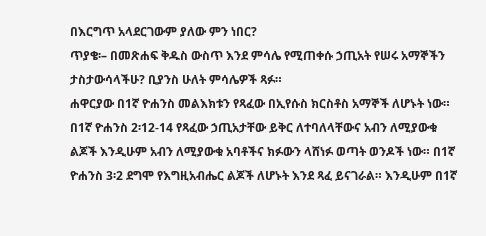በእርግጥ አላደርገውም ያለው ምን ነበር?
ጥያቄ፡– በመጽሐፍ ቅዱስ ውስጥ እንደ ምሳሌ የሚጠቀሱ ኃጢአት የሠሩ አማኞችን ታስታውሳላችሁ? ቢያንስ ሁለት ምሳሌዎች ጻፉ።
ሐዋርያው በ1ኛ ዮሐንስ መልእክቱን የጻፈው በኢየሱስ ክርስቶስ አማኞች ለሆኑት ነው። በ1ኛ ዮሐንስ 2፡12-14 የጻፈው ኃጢአታቸው ይቅር ለተባለላቸውና አብን ለሚያውቁ ልጆች እንዲሁም አብን ለሚያውቁ አባቶችና ክፉውን ላሸነፉ ወጣት ወንዶች ነው። በ1ኛ ዮሐንስ 3፡2 ደግሞ የእግዚአብሔር ልጆች ለሆኑት እንደ ጻፈ ይናገራል። እንዲሁም በ1ኛ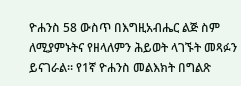ዮሐንስ 58 ውስጥ በእግዚአብሔር ልጅ ስም ለሚያምኑትና የዘላለምን ሕይወት ላገኙት መጻፉን ይናገራል። የ1ኛ ዮሐንስ መልእክት በግልጽ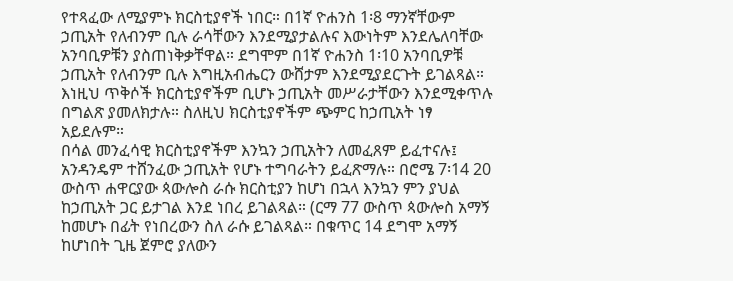የተጻፈው ለሚያምኑ ክርስቲያኖች ነበር። በ1ኛ ዮሐንስ 1፡8 ማንኛቸውም ኃጢአት የለብንም ቢሉ ራሳቸውን እንደሚያታልሉና እውነትም እንደሌለባቸው አንባቢዎቹን ያስጠነቅቃቸዋል። ደግሞም በ1ኛ ዮሐንስ 1፡10 አንባቢዎቹ ኃጢአት የለብንም ቢሉ እግዚአብሔርን ውሸታም እንደሚያደርጉት ይገልጻል። እነዚህ ጥቅሶች ክርስቲያኖችም ቢሆኑ ኃጢአት መሥራታቸውን እንደሚቀጥሉ በግልጽ ያመለክታሉ። ስለዚህ ክርስቲያኖችም ጭምር ከኃጢአት ነፃ አይደሉም።
በሳል መንፈሳዊ ክርስቲያኖችም እንኳን ኃጢአትን ለመፈጸም ይፈተናሉ፤ አንዳንዴም ተሸንፈው ኃጢአት የሆኑ ተግባራትን ይፈጽማሉ። በሮሜ 7፡14 20 ውስጥ ሐዋርያው ጳውሎስ ራሱ ክርስቲያን ከሆነ በኋላ እንኳን ምን ያህል ከኃጢአት ጋር ይታገል እንደ ነበረ ይገልጻል። (ርማ 77 ውስጥ ጳውሎስ አማኝ ከመሆኑ በፊት የነበረውን ስለ ራሱ ይገልጻል። በቁጥር 14 ደግሞ አማኝ ከሆነበት ጊዜ ጀምሮ ያለውን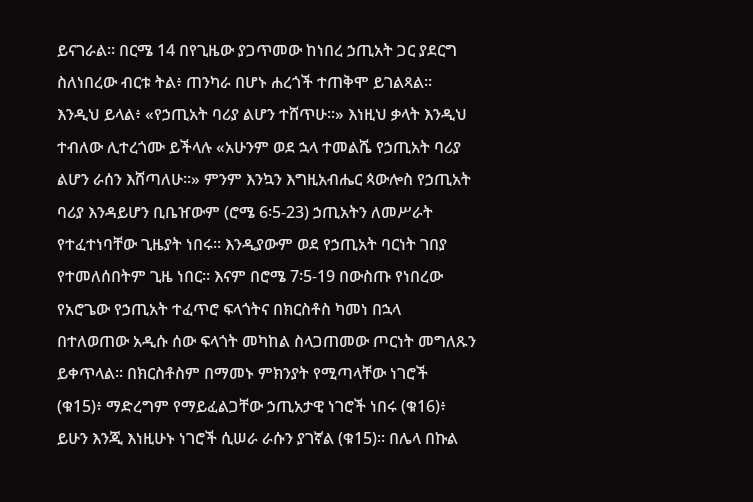ይናገራል። በርሜ 14 በየጊዜው ያጋጥመው ከነበረ ኃጢአት ጋር ያደርግ ስለነበረው ብርቱ ትል፥ ጠንካራ በሆኑ ሐረጎች ተጠቅሞ ይገልጻል። እንዲህ ይላል፥ «የኃጢአት ባሪያ ልሆን ተሸጥሁ።» እነዚህ ቃላት እንዲህ ተብለው ሊተረጎሙ ይችላሉ «አሁንም ወደ ኋላ ተመልሼ የኃጢአት ባሪያ ልሆን ራሰን እሸጣለሁ።» ምንም እንኳን እግዚአብሔር ጳውሎስ የኃጢአት ባሪያ እንዳይሆን ቢቤዠውም (ሮሜ 6፡5-23) ኃጢአትን ለመሥራት የተፈተነባቸው ጊዜያት ነበሩ። እንዲያውም ወደ የኃጢአት ባርነት ገበያ የተመለሰበትም ጊዜ ነበር። እናም በሮሜ 7፡5-19 በውስጡ የነበረው የአሮጌው የኃጢአት ተፈጥሮ ፍላጎትና በክርስቶስ ካመነ በኋላ በተለወጠው አዲሱ ሰው ፍላጎት መካከል ስላጋጠመው ጦርነት መግለጹን ይቀጥላል። በክርስቶስም በማመኑ ምክንያት የሚጣላቸው ነገሮች (ቁ15)፥ ማድረግም የማይፈልጋቸው ኃጢአታዊ ነገሮች ነበሩ (ቁ16)፥ ይሁን እንጂ እነዚሁኑ ነገሮች ሲሠራ ራሱን ያገኛል (ቁ15)። በሌላ በኩል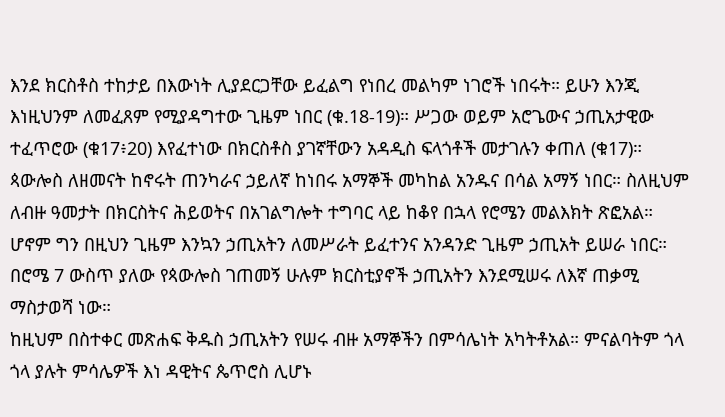እንደ ክርስቶስ ተከታይ በእውነት ሊያደርጋቸው ይፈልግ የነበረ መልካም ነገሮች ነበሩት። ይሁን እንጂ እነዚህንም ለመፈጸም የሚያዳግተው ጊዜም ነበር (ቁ.18-19)። ሥጋው ወይም አሮጌውና ኃጢአታዊው ተፈጥሮው (ቁ17፥20) እየፈተነው በክርስቶስ ያገኛቸውን አዳዲስ ፍላጎቶች መታገሉን ቀጠለ (ቁ17)።
ጳውሎስ ለዘመናት ከኖሩት ጠንካራና ኃይለኛ ከነበሩ አማኞች መካከል አንዱና በሳል አማኝ ነበር። ስለዚህም ለብዙ ዓመታት በክርስትና ሕይወትና በአገልግሎት ተግባር ላይ ከቆየ በኋላ የሮሜን መልእክት ጽፎአል። ሆኖም ግን በዚህን ጊዜም እንኳን ኃጢአትን ለመሥራት ይፈተንና አንዳንድ ጊዜም ኃጢአት ይሠራ ነበር። በሮሜ 7 ውስጥ ያለው የጳውሎስ ገጠመኝ ሁሉም ክርስቲያኖች ኃጢአትን እንደሚሠሩ ለእኛ ጠቃሚ ማስታወሻ ነው።
ከዚህም በስተቀር መጽሐፍ ቅዱስ ኃጢአትን የሠሩ ብዙ አማኞችን በምሳሌነት አካትቶአል። ምናልባትም ጎላ ጎላ ያሉት ምሳሌዎች እነ ዳዊትና ጴጥሮስ ሊሆኑ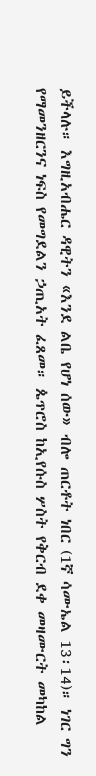ይችላሉ። እግዚአብሔር ዳዊትን «እንደ ልቤ የሆነ ሰው» ብሎ ጠርቶት ነበር (1ኛ ሳሙኤል 13፡14)። ነገር ግን የማመንዘርንና ነፍስ የመግደልን ኃጢአት ፈጸመ። ጴጥሮስ ከኢየሱስ ሦስት የቅርብ ደቀ መዛሙርት መካከል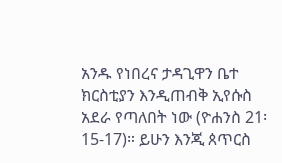አንዱ የነበረና ታዳጊዋን ቤተ ክርስቲያን እንዲጠብቅ ኢየሱስ አደራ የጣለበት ነው (ዮሐንስ 21፡15-17)። ይሁን እንጂ ጰጥርስ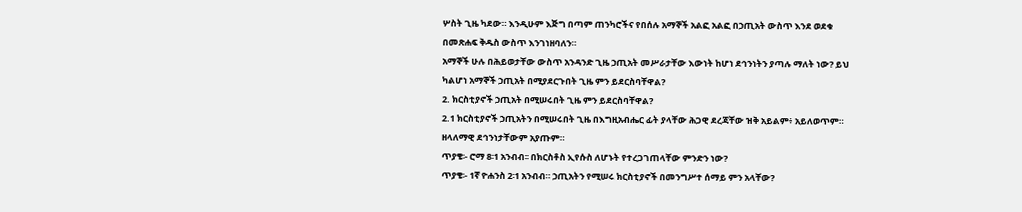ሦስት ጊዜ ካደው። እንዲሁም እጅግ በጣም ጠንካሮችና የበሰሉ አማኞች አልፎ አልፎ በኃጢአት ውስጥ እንደ ወደቁ በመጽሐፍ ቅዱስ ውስጥ እንገነዘባለን።
አማኞች ሁሉ በሕይወታቸው ውስጥ አንዳንድ ጊዜ ኃጢአት መሥራታቸው እውነት ከሆነ ደኅንነትን ያጣሉ ማለት ነው? ይህ ካልሆነ አማኞች ኃጢአት በሚያደርጉበት ጊዜ ምን ይደርስባቸዋል?
2. ክርስቲያኖች ኃጢአት በሚሠሩበት ጊዜ ምን ይደርስባቸዋል?
2.1 ክርስቲያኖች ኃጢአትን በሚሠሩበት ጊዜ በእግዚአብሔር ፊት ያላቸው ሕጋዊ ደረጃቸው ዝቅ አይልም፥ አይለወጥም። ዘላለማዊ ደኅንነታቸውም አያጡም።
ጥያቄ፡- ሮማ 8፡1 አንብብ፡፡ በክርስቶስ ኢየሱስ ለሆኑት የተረጋገጠላቸው ምንድን ነው?
ጥያቄ፡- 1ኛ ዮሐንስ 2፡1 አንብብ። ኃጢአትን የሚሠሩ ክርስቲያኖች በመንግሥተ ሰማይ ምን አላቸው?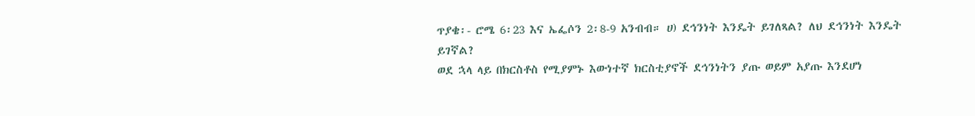ጥያቄ፡- ሮሜ 6፡23 እና ኤፌሶን 2፡8-9 አንብብ። ሀ) ደኅንነት እንዴት ይገለጻል? ለህ ደኅንነት እንዴት ይገኛል?
ወደ ኋላ ላይ በክርስቶስ የሚያምኑ እውነተኛ ክርስቲያኖች ደኅንነትን ያጡ ወይም አያጡ እንደሆነ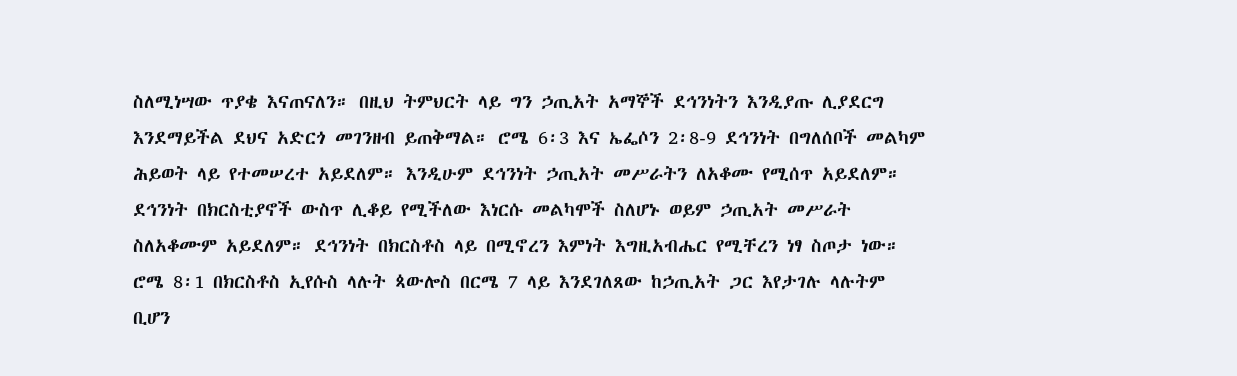ስለሚነሣው ጥያቄ እናጠናለን። በዚህ ትምህርት ላይ ግን ኃጢአት አማኞች ደኅንነትን እንዲያጡ ሊያደርግ እንደማይችል ደህና አድርጎ መገንዘብ ይጠቅማል። ሮሜ 6፡3 እና ኤፌሶን 2፡8-9 ደኅንነት በግለሰቦች መልካም ሕይወት ላይ የተመሠረተ አይደለም። እንዲሁም ደኅንነት ኃጢአት መሥራትን ለአቆሙ የሚሰጥ አይደለም። ደኅንነት በክርስቲያኖች ውስጥ ሊቆይ የሚችለው እነርሱ መልካሞች ስለሆኑ ወይም ኃጢአት መሥራት ስለአቆሙም አይደለም። ደኅንነት በክርስቶስ ላይ በሚኖረን እምነት እግዚአብሔር የሚቸረን ነፃ ስጦታ ነው። ሮሜ 8፡1 በክርስቶስ ኢየሱስ ላሉት ጳውሎስ በርሜ 7 ላይ እንደገለጸው ከኃጢአት ጋር እየታገሉ ላሉትም ቢሆን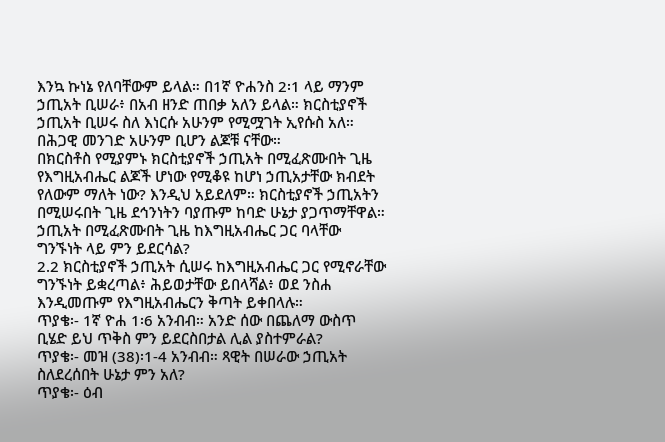እንኳ ኩነኔ የለባቸውም ይላል። በ1ኛ ዮሐንስ 2፡1 ላይ ማንም ኃጢአት ቢሠራ፥ በአብ ዘንድ ጠበቃ አለን ይላል። ክርስቲያኖች ኃጢአት ቢሠሩ ስለ እነርሱ አሁንም የሚሟገት ኢየሱስ አለ። በሕጋዊ መንገድ አሁንም ቢሆን ልጆቹ ናቸው።
በክርስቶስ የሚያምኑ ክርስቲያኖች ኃጢአት በሚፈጽሙበት ጊዜ የእግዚአብሔር ልጆች ሆነው የሚቆዩ ከሆነ ኃጢአታቸው ክብደት የለውም ማለት ነው? እንዲህ አይደለም። ክርስቲያኖች ኃጢአትን በሚሠሩበት ጊዜ ደኅንነትን ባያጡም ከባድ ሁኔታ ያጋጥማቸዋል። ኃጢአት በሚፈጽሙበት ጊዜ ከእግዚአብሔር ጋር ባላቸው ግንኙነት ላይ ምን ይደርሳል?
2.2 ክርስቲያኖች ኃጢአት ሲሠሩ ከእግዚአብሔር ጋር የሚኖራቸው ግንኙነት ይቋረጣል፥ ሕይወታቸው ይበላሻል፥ ወደ ንስሐ እንዲመጡም የእግዚአብሔርን ቅጣት ይቀበላሉ።
ጥያቄ፡- 1ኛ ዮሐ 1፡6 አንብብ። አንድ ሰው በጨለማ ውስጥ ቢሄድ ይህ ጥቅስ ምን ይደርስበታል ሊል ያስተምራል?
ጥያቄ፡- መዝ (38)፡1-4 አንብብ። ጻዊት በሠራው ኃጢአት ስለደረሰበት ሁኔታ ምን አለ?
ጥያቄ፡- ዕብ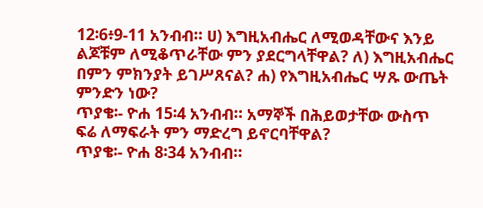12፡6፥9-11 አንብብ። ሀ) እግዚአብሔር ለሚወዳቸውና እንይ ልጆቹም ለሚቆጥራቸው ምን ያደርግላቸዋል? ለ) እግዚአብሔር በምን ምክንያት ይገሥጸናል? ሐ) የእግዚአብሔር ሣጹ ውጤት ምንድን ነው?
ጥያቄ፡- ዮሐ 15፡4 አንብብ። አማኞች በሕይወታቸው ውስጥ ፍሬ ለማፍራት ምን ማድረግ ይኖርባቸዋል?
ጥያቄ፡- ዮሐ 8፡34 አንብብ።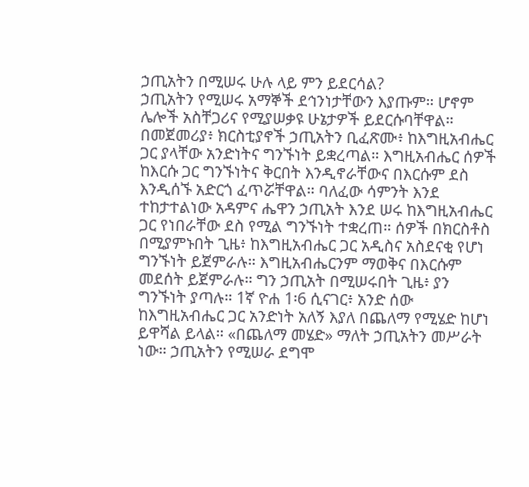ኃጢአትን በሚሠሩ ሁሉ ላይ ምን ይደርሳል?
ኃጢአትን የሚሠሩ አማኞች ደኅንነታቸውን እያጡም። ሆኖም ሌሎች አስቸጋሪና የሚያሠቃዩ ሁኔታዎች ይደርሱባቸዋል። በመጀመሪያ፥ ክርስቲያኖች ኃጢአትን ቢፈጽሙ፥ ከእግዚአብሔር ጋር ያላቸው አንድነትና ግንኙነት ይቋረጣል። እግዚአብሔር ሰዎች ከእርሱ ጋር ግንኙነትና ቅርበት እንዲኖራቸውና በእርሱም ደስ እንዲሰኙ አድርጎ ፈጥሯቸዋል። ባለፈው ሳምንት እንደ ተከታተልነው አዳምና ሔዋን ኃጢአት እንደ ሠሩ ከእግዚአብሔር ጋር የነበራቸው ደስ የሚል ግንኙነት ተቋረጠ። ሰዎች በክርስቶስ በሚያምኑበት ጊዜ፥ ከእግዚአብሔር ጋር አዲስና አስደናቂ የሆነ ግንኙነት ይጀምራሉ። እግዚአብሔርንም ማወቅና በእርሱም መደሰት ይጀምራሉ። ግን ኃጢአት በሚሠሩበት ጊዜ፥ ያን ግንኙነት ያጣሉ። 1ኛ ዮሐ 1፡6 ሲናገር፥ አንድ ሰው ከእግዚአብሔር ጋር አንድነት አለኝ እያለ በጨለማ የሚሄድ ከሆነ ይዋሻል ይላል። «በጨለማ መሄድ» ማለት ኃጢአትን መሥራት ነው። ኃጢአትን የሚሠራ ደግሞ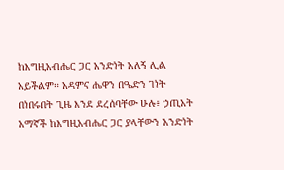ከእግዚአብሔር ጋር አንድነት አለኝ ሊል አይችልም። አዳምና ሔዋን በዔድን ገነት በነበሩበት ጊዜ እንደ ደረሰባቸው ሁሉ፥ ኃጢአት አማኛች ከእግዚአብሔር ጋር ያላቸውን አንድነት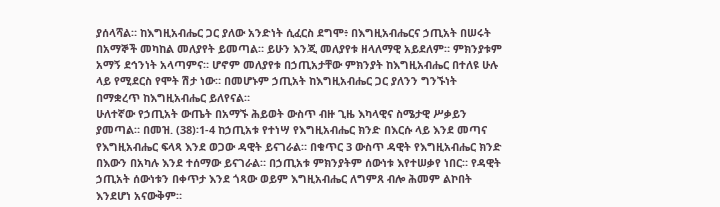ያሰላሻል። ከእግዚአብሔር ጋር ያለው አንድነት ሲፈርስ ደግሞ፥ በእግዚአብሔርና ኃጢአት በሠሩት በአማኞች መካከል መለያየት ይመጣል። ይሁን እንጂ መለያየቱ ዘላለማዊ አይደለም። ምክንያቱም አማኝ ደኅንነት አላጣምና። ሆኖም መለያየቱ በኃጢአታቸው ምክንያት ከእግዚአብሔር በተለዩ ሁሉ ላይ የሚደርስ የሞት ሽታ ነው። በመሆኑም ኃጢአት ከእግዚአብሔር ጋር ያለንን ግንኙነት በማቋረጥ ከእግዚአብሔር ይለየናል።
ሁለተኛው የኃጢአት ውጤት በአማኙ ሕይወት ውስጥ ብዙ ጊዜ እካላዊና ስሜታዊ ሥቃይን ያመጣል። በመዝ. (38)፡1-4 ከኃጢአቱ የተነሣ የእግዚአብሔር ክንድ በእርሱ ላይ እንደ መጣና የእግዚአብሔር ፍላጻ እንደ ወጋው ዳዊት ይናገራል። በቁጥር 3 ውስጥ ዳዊት የእግዚአብሔር ክንድ በእውን በአካሉ እንደ ተሰማው ይናገራል። በኃጢአቱ ምክንያትም ሰውነቱ እየተሠቃየ ነበር። የዳዊት ኃጢአት ሰውነቱን በቀጥታ እንደ ጎጻው ወይም እግዚአብሔር ለግምጸ ብሎ ሕመም ልኮበት እንደሆነ አናውቅም።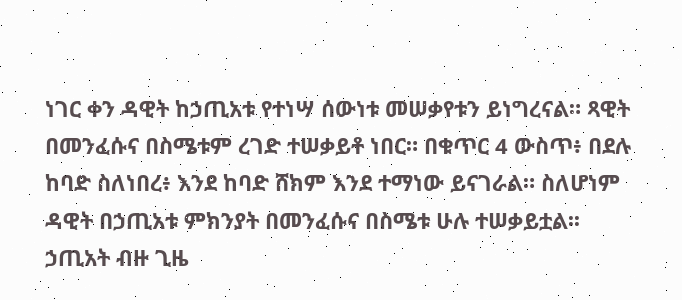ነገር ቀን ዳዊት ከኃጢአቱ የተነሣ ሰውነቱ መሠቃየቱን ይነግረናል። ጻዊት በመንፈሱና በስሜቱም ረገድ ተሠቃይቶ ነበር። በቁጥር 4 ውስጥ፥ በደሉ ከባድ ስለነበረ፥ እንደ ከባድ ሸክም እንደ ተማነው ይናገራል። ስለሆነም ዳዊት በኃጢአቱ ምክንያት በመንፈሱና በስሜቱ ሁሉ ተሠቃይቷል፡፡
ኃጢአት ብዙ ጊዜ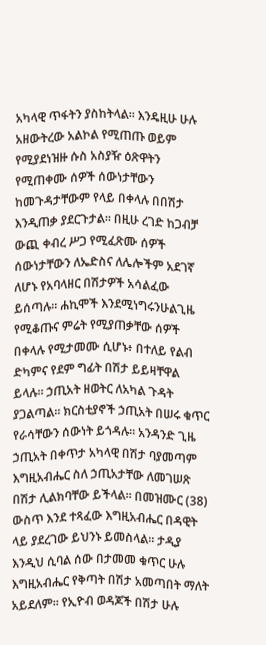አካላዊ ጥፋትን ያስከትላል። እንዴዚሁ ሁሉ አዘውትረው አልኮል የሚጠጡ ወይም የሚያደነዝዙ ሱስ አስያዥ ዕጽዋትን የሚጠቀሙ ሰዎች ሰውነታቸውን ከመጉዳታቸውም የላይ በቀላሉ በበሽታ እንዲጠቃ ያደርጉታል። በዚሁ ረገድ ከጋብቻ ውጪ ቀብረ ሥጋ የሚፈጽሙ ሰዎች ሰውነታቸውን ለኤድስና ለሌሎችም አደገኛ ለሆኑ የአባላዘር በሽታዎች አሳልፈው ይሰጣሉ። ሐኪሞች እንደሚነግሩንሁልጊዜ የሚቆጡና ምሬት የሚያጠቃቸው ሰዎች በቀላሉ የሚታመሙ ሲሆኑ፥ በተለይ የልብ ድካምና የደም ግፊት በሽታ ይይዛቸዋል ይላሉ። ኃጢአት ዘወትር ለአካል ጉዳት ያጋልጣል። ክርስቲያኖች ኃጢአት በሠሩ ቁጥር የራሳቸውን ሰውነት ይጎዳሉ። አንዳንድ ጊዜ ኃጢአት በቀጥታ አካላዊ በሽታ ባያመጣም እግዚአብሔር ስለ ኃጢአታቸው ለመገሠጽ በሽታ ሊልክባቸው ይችላል። በመዝሙር (38) ውስጥ እንደ ተጻፈው እግዚአብሔር በዳዊት ላይ ያደረገው ይህንኑ ይመስላል። ታዲያ እንዲህ ሲባል ሰው በታመመ ቁጥር ሁሉ እግዚአብሔር የቅጣት በሽታ አመጣበት ማለት አይደለም። የኢዮብ ወዳጆች በሽታ ሁሉ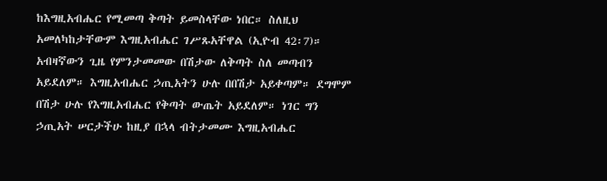ከእግዚአብሔር የሚመጣ ቅጣት ይመስላቸው ነበር። ስለዚህ አመለካከታቸውም እግዚአብሔር ገሥጹአቸዋል (ኢዮብ 42፡7)። አብዛኛውን ጊዜ የምንታመመው በሽታው ለቅጣት ስለ መጣብን አይደለም። እግዚአብሔር ኃጢአትን ሁሉ በበሽታ አይቀጣም። ደግሞም በሽታ ሁሉ የእግዚአብሔር የቅጣት ውጤት አይደለም። ነገር ግን ኃጢአት ሠርታችሁ ከዚያ በኋላ ብትታመሙ እግዚአብሔር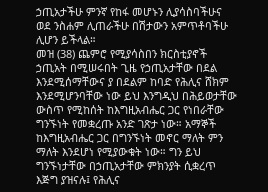ኃጢአታችሁ ምንኛ የከፋ መሆኑን ሊያሳስባችሁና ወደ ንስሐም ሊጠራችሁ በሽታውን አምጥቶባችሁ ሊሆን ይችላል።
መዝ (38) ጨምሮ የሚያሳስበን ክርስቲያኖች ኃጢአት በሚሠሩበት ጊዜ የኃጢአታቸው በደል እንደሚሰማቸውና ያ በደልም ከባድ የሕሊና ሸክም እንደሚሆንባቸው ነው ይህ እንግዲህ በሕይወታቸው ውስጥ የሚከሰት ከእግዚአብሔር ጋር የነበራቸው ግንኙነት የመቋረጡ አንድ ገጽታ ነው። አማኞች ከእግዚአብሔር ጋር በግንኙነት መኖር ማለት ምን ማለት እንደሆነ የሚያውቁት ነው። ግን ይህ ግንኙነታቸው በኃጢአታቸው ምክንያት ሲቋረጥ እጅግ ያዝናሉ፤ የሕሊና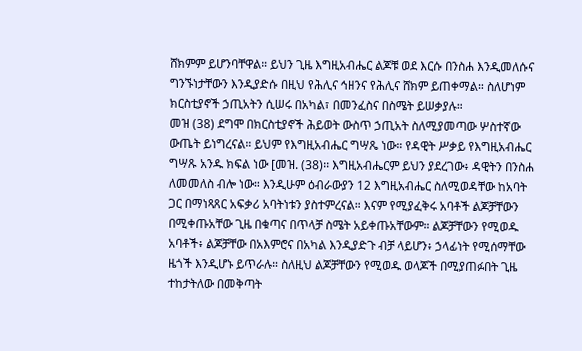ሸክምም ይሆንባቸዋል። ይህን ጊዜ እግዚአብሔር ልጆቹ ወደ እርሱ በንስሐ እንዲመለሱና ግንኙነታቸውን እንዲያድሱ በዚህ የሕሊና ኅዘንና የሕሊና ሸክም ይጠቀማል። ስለሆነም ክርስቲያኖች ኃጢአትን ሲሠሩ በአካል፣ በመንፈስና በስሜት ይሠቃያሉ።
መዝ (38) ደግሞ በክርስቲያኖች ሕይወት ውስጥ ኃጢአት ስለሚያመጣው ሦስተኛው ውጤት ይነግረናል። ይህም የእግዚአብሔር ግሣጼ ነው። የዳዊት ሥቃይ የእግዚአብሔር ግሣጹ አንዱ ክፍል ነው [መዝ. (38)፡፡ እግዚአብሔርም ይህን ያደረገው፥ ዳዊትን በንስሐ ለመመለስ ብሎ ነው። እንዲሁም ዕብራውያን 12 እግዚአብሔር ስለሚወዳቸው ከአባት ጋር በማነጻጸር አፍቃሪ አባትነቱን ያስተምረናል። እናም የሚያፈቅሩ አባቶች ልጆቻቸውን በሚቀጡአቸው ጊዜ በቁጣና በጥላቻ ስሜት አይቀጡአቸውም። ልጆቻቸውን የሚወዱ አባቶች፥ ልጆቻቸው በአእምሮና በአካል እንዲያድጉ ብቻ ላይሆን፥ ኃላፊነት የሚሰማቸው ዜጎች እንዲሆኑ ይጥራሉ። ስለዚህ ልጆቻቸውን የሚወዱ ወላጆች በሚያጠፉበት ጊዜ ተከታትለው በመቅጣት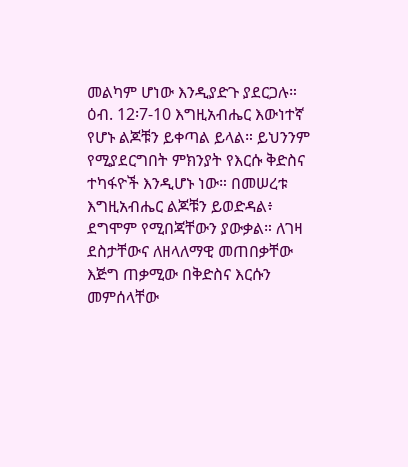መልካም ሆነው እንዲያድጉ ያደርጋሉ። ዕብ. 12፡7-10 እግዚአብሔር እውነተኛ የሆኑ ልጆቹን ይቀጣል ይላል። ይህንንም የሚያደርግበት ምክንያት የእርሱ ቅድስና ተካፋዮች እንዲሆኑ ነው። በመሠረቱ እግዚአብሔር ልጆቹን ይወድዳል፥ ደግሞም የሚበጃቸውን ያውቃል። ለገዛ ደስታቸውና ለዘላለማዊ መጠበቃቸው እጅግ ጠቃሚው በቅድስና እርሱን መምሰላቸው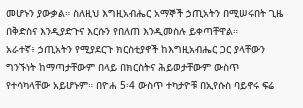መሆኑን ያውቃል። ስለዚህ እግዚአብሔር አማኞች ኃጢአትን በሚሠሩበት ጊዜ በቅድስና እንዲያድጉና እርሱን የበለጠ እንዲመስሉ ይቀጣቸዋል።
አራተኛ፥ ኃጢአትን የሚያደርጉ ክርስቲያኖች ከእግዚአብሔር ጋር ያላቸውን ግንኙነት ከማጣታቸውም በላይ በክርስትና ሕይወታቸውም ውስጥ የተሳካላቸው አይሆኑም። በዮሐ 5፡4 ውስጥ ተካታዮቹ በኢየሱስ ባይኖሩ ፍሬ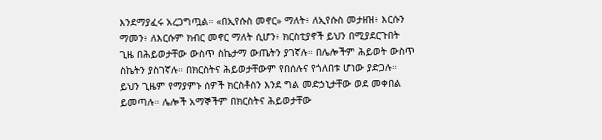እንደማያፈሩ አረጋግጧል። «በኢየሱስ መኖር» ማለት፥ ለኢየሱስ መታዘዝ፥ እርሱን ማመን፥ ለእርሱም ክብር መኖር ማለት ሲሆን፥ ክርስቲያኖች ይህን በሚያደርጉበት ጊዜ በሕይወታቸው ውስጥ ስኬታማ ውጤትን ያገኛሉ። በሌሎችም ሕይወት ውስጥ ስኬትን ያስገኛሉ። በክርስትና ሕይወታቸውም የበሰሉና የጎለበቱ ሆነው ያድጋሉ። ይህን ጊዜም የማያምኑ ሰዎች ክርስቶስን እንደ ግል መድኃኒታቸው ወደ መቀበል ይመጣሉ። ሌሎች አማኞችም በክርስትና ሕይወታቸው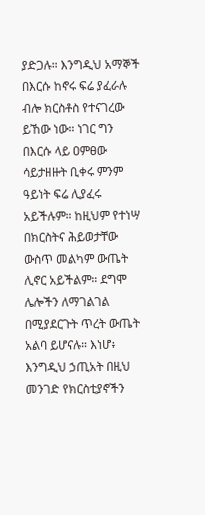ያድጋሉ። እንግዲህ አማኞች በእርሱ ከኖሩ ፍሬ ያፈራሉ ብሎ ክርስቶስ የተናገረው ይኸው ነው። ነገር ግን በእርሱ ላይ ዐምፀው ሳይታዘዙት ቢቀሩ ምንም ዓይነት ፍሬ ሊያፈሩ አይችሉም። ከዚህም የተነሣ በክርስትና ሕይወታቸው ውስጥ መልካም ውጤት ሊኖር አይችልም። ደግሞ ሌሎችን ለማገልገል በሚያደርጉት ጥረት ውጤት አልባ ይሆናሉ። እነሆ፥ እንግዲህ ኃጢአት በዚህ መንገድ የክርስቲያኖችን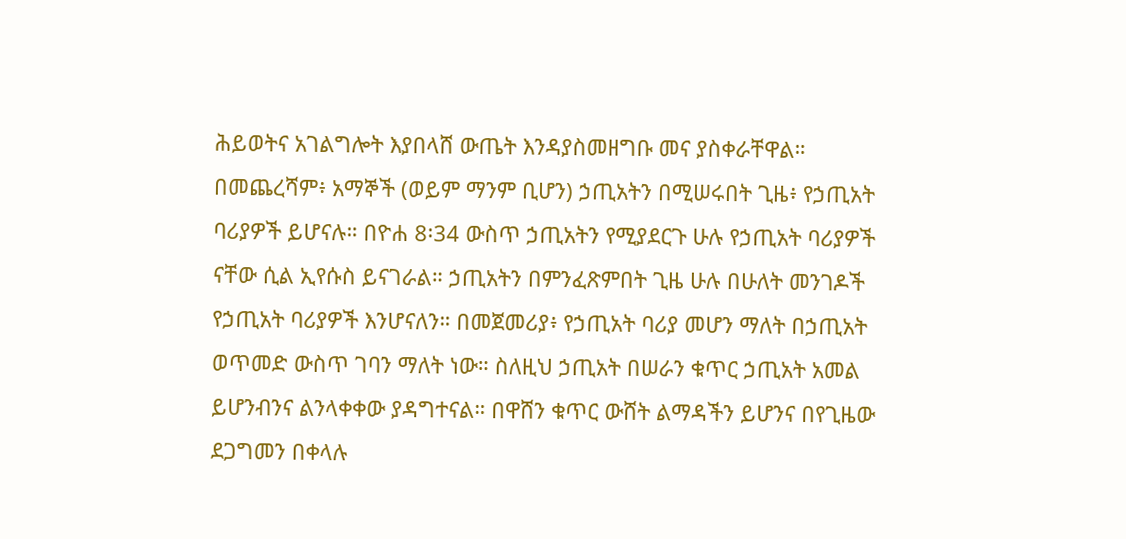ሕይወትና አገልግሎት እያበላሸ ውጤት እንዳያስመዘግቡ መና ያስቀራቸዋል።
በመጨረሻም፥ አማኞች (ወይም ማንም ቢሆን) ኃጢአትን በሚሠሩበት ጊዜ፥ የኃጢአት ባሪያዎች ይሆናሉ። በዮሐ 8፡34 ውስጥ ኃጢአትን የሚያደርጉ ሁሉ የኃጢአት ባሪያዎች ናቸው ሲል ኢየሱስ ይናገራል። ኃጢአትን በምንፈጽምበት ጊዜ ሁሉ በሁለት መንገዶች የኃጢአት ባሪያዎች እንሆናለን። በመጀመሪያ፥ የኃጢአት ባሪያ መሆን ማለት በኃጢአት ወጥመድ ውስጥ ገባን ማለት ነው። ስለዚህ ኃጢአት በሠራን ቁጥር ኃጢአት አመል ይሆንብንና ልንላቀቀው ያዳግተናል። በዋሸን ቁጥር ውሸት ልማዳችን ይሆንና በየጊዜው ደጋግመን በቀላሉ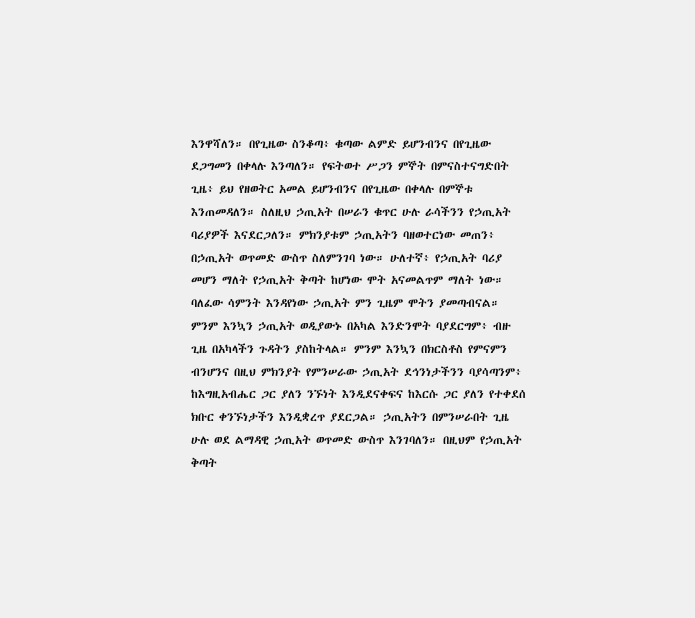እንዋሻለን። በየጊዜው ስንቆጣ፥ ቁጣው ልምድ ይሆንብንና በየጊዜው ደጋግመን በቀላሉ እንጣለን። የፍትወተ ሥጋን ምኞት በምናስተናግድበት ጊዜ፥ ይህ የዘወትር አመል ይሆንብንና በየጊዜው በቀላሉ በምኞቱ እንጠመዳለን። ስለዚህ ኃጢአት በሠራን ቁጥር ሁሉ ራሳችንን የኃጢአት ባሪያዎች እናደርጋለን። ምክንያቱም ኃጢአትን ባዘወተርነው መጠን፥ በኃጢአት ወጥመድ ውስጥ ስለምንገባ ነው። ሁለተኛ፥ የኃጢአት ባሪያ መሆን ማለት የኃጢአት ቅጣት ከሆነው ሞት አናመልጥም ማለት ነው። ባለፈው ሳምንት እንዳየነው ኃጢአት ምን ጊዜም ሞትን ያመጣብናል። ምንም እንኳን ኃጢአት ወዲያውኑ በአካል እንድንሞት ባያደርግም፥ ብዙ ጊዜ በአካላችን ጉዳትን ያስከትላል። ምንም እንኳን በክርስቶስ የምናምን ብንሆንና በዚህ ምክንያት የምንሠራው ኃጢአት ደኅንነታችንን ባያሳጣንም፥ ከእግዚአብሔር ጋር ያለን ንኙነት እንዲደናቀፍና ከእርሱ ጋር ያለን የተቀደሰ ክቡር ቀንኙነታችን እንዲቋረጥ ያደርጋል። ኃጢአትን በምንሠራበት ጊዜ ሁሉ ወደ ልማዳዊ ኃጢአት ወጥመድ ውስጥ እንገባለን። በዚህም የኃጢአት ቅጣት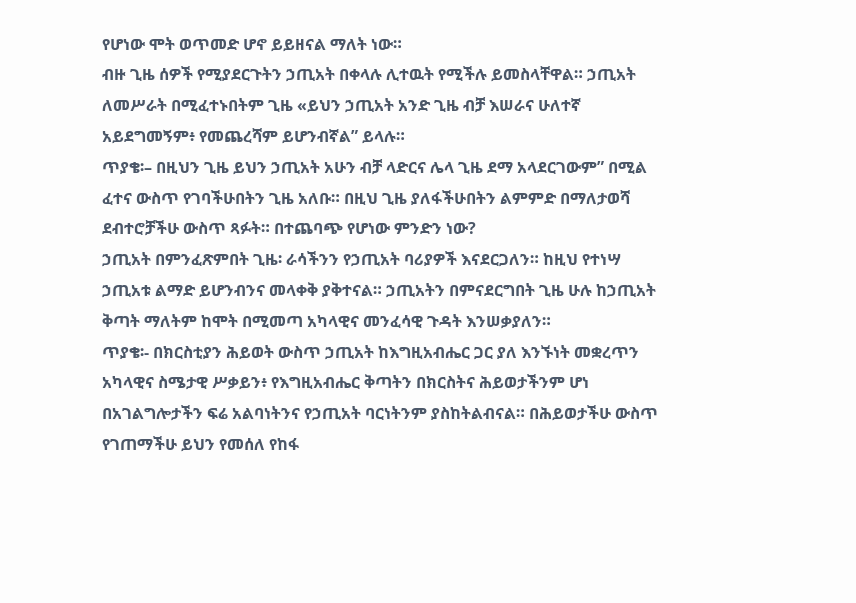የሆነው ሞት ወጥመድ ሆኖ ይይዘናል ማለት ነው።
ብዙ ጊዜ ሰዎች የሚያደርጉትን ኃጢአት በቀላሉ ሊተዉት የሚችሉ ይመስላቸዋል። ኃጢአት ለመሥራት በሚፈተኑበትም ጊዜ «ይህን ኃጢአት አንድ ጊዜ ብቻ እሠራና ሁለተኛ አይደግመኝም፥ የመጨረሻም ይሆንብኛል” ይላሉ።
ጥያቄ፡– በዚህን ጊዜ ይህን ኃጢአት አሁን ብቻ ላድርና ሌላ ጊዜ ደማ አላደርገውም” በሚል ፈተና ውስጥ የገባችሁበትን ጊዜ አለቡ። በዚህ ጊዜ ያለፋችሁበትን ልምምድ በማለታወሻ ደብተሮቻችሁ ውስጥ ጻፉት። በተጨባጭ የሆነው ምንድን ነው?
ኃጢአት በምንፈጽምበት ጊዜ፡ ራሳችንን የኃጢአት ባሪያዎች እናደርጋለን። ከዚህ የተነሣ ኃጢአቱ ልማድ ይሆንብንና መላቀቅ ያቅተናል። ኃጢአትን በምናደርግበት ጊዜ ሁሉ ከኃጢአት ቅጣት ማለትም ከሞት በሚመጣ አካላዊና መንፈሳዊ ጉዳት እንሠቃያለን።
ጥያቄ፡- በክርስቲያን ሕይወት ውስጥ ኃጢአት ከእግዚአብሔር ጋር ያለ እንኙነት መቋረጥን አካላዊና ስሜታዊ ሥቃይን፥ የእግዚአብሔር ቅጣትን በክርስትና ሕይወታችንም ሆነ በአገልግሎታችን ፍሬ አልባነትንና የኃጢአት ባርነትንም ያስከትልብናል። በሕይወታችሁ ውስጥ የገጠማችሁ ይህን የመሰለ የከፋ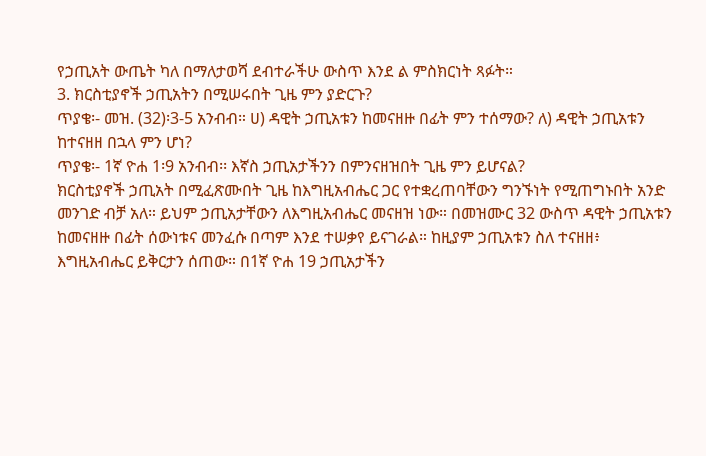የኃጢአት ውጤት ካለ በማለታወሻ ደብተራችሁ ውስጥ እንደ ል ምስክርነት ጻፉት።
3. ክርስቲያኖች ኃጢአትን በሚሠሩበት ጊዜ ምን ያድርጉ?
ጥያቄ፡- መዝ. (32)፡3-5 አንብብ። ሀ) ዳዊት ኃጢአቱን ከመናዘዙ በፊት ምን ተሰማው? ለ) ዳዊት ኃጢአቱን ከተናዘዘ በኋላ ምን ሆነ?
ጥያቄ፡- 1ኛ ዮሐ 1፡9 አንብብ፡፡ እኛስ ኃጢአታችንን በምንናዘዝበት ጊዜ ምን ይሆናል?
ክርስቲያኖች ኃጢአት በሚፈጽሙበት ጊዜ ከእግዚአብሔር ጋር የተቋረጠባቸውን ግንኙነት የሚጠግኑበት አንድ መንገድ ብቻ አለ። ይህም ኃጢአታቸውን ለእግዚአብሔር መናዘዝ ነው። በመዝሙር 32 ውስጥ ዳዊት ኃጢአቱን ከመናዘዙ በፊት ሰውነቱና መንፈሱ በጣም እንደ ተሠቃየ ይናገራል። ከዚያም ኃጢአቱን ስለ ተናዘዘ፥ እግዚአብሔር ይቅርታን ሰጠው። በ1ኛ ዮሐ 19 ኃጢአታችን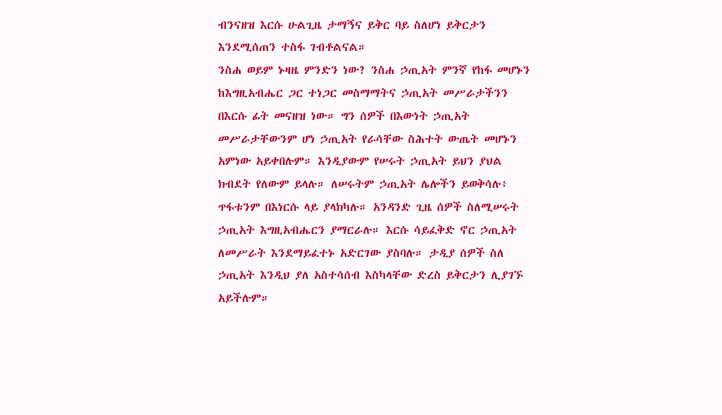ብንናዘዝ እርሱ ሁልጊዜ ታማኝና ይቅር ባይ ስለሆነ ይቅርታን እንደሚሰጠን ተስፋ ገብቶልናል።
ንስሐ ወይም ኑዛዜ ምንድን ነው? ንስሐ ኃጢአት ምንኛ የከፋ መሆኑን ከእግዚአብሔር ጋር ተነጋር መስማማትና ኃጢአት መሥራታችንን በእርሱ ፊት መናዘዝ ነው። ግን ሰዎች በእውነት ኃጢአት መሥራታቸውንም ሆነ ኃጢአት የራሳቸው ስሕተት ውጤት መሆኑን አምነው አይቀበሉም። እንዲያውም የሠሩት ኃጢአት ይህን ያህል ክብደት የለውም ይላሉ። ለሠሩትም ኃጢአት ሌሎችን ይወቅሳሉ፥ ጥፋቱንም በእነርሱ ላይ ያላክካሉ። አንዳንድ ጊዜ ሰዎች ስለሚሠሩት ኃጢአት እግዚአብሔርን ያማርራሉ። እርሱ ሳይፈቅድ ኖር ኃጢአት ለመሥራት እንደማይፈተኑ አድርገው ያስባሉ። ታዲያ ሰዎች ስለ ኃጢአት እንዲህ ያለ አስተሳሰብ እስካላቸው ድረስ ይቅርታን ሊያገኙ አይችሉም።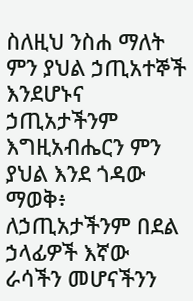ስለዚህ ንስሐ ማለት ምን ያህል ኃጢአተኞች እንደሆኑና ኃጢአታችንም እግዚአብሔርን ምን ያህል እንደ ጎዳው ማወቅ፥ ለኃጢአታችንም በደል ኃላፊዎች እኛው ራሳችን መሆናችንን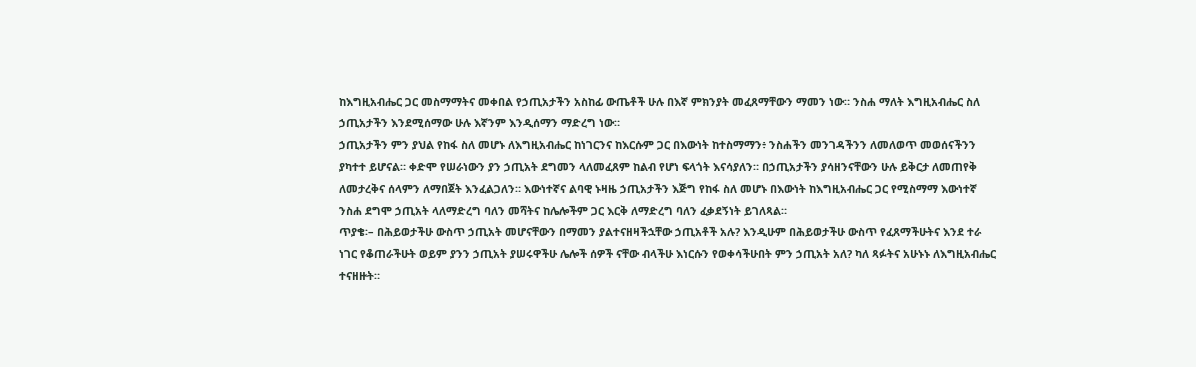ከእግዚአብሔር ጋር መስማማትና መቀበል የኃጢአታችን አስከፊ ውጤቶች ሁሉ በእኛ ምክንያት መፈጸማቸውን ማመን ነው። ንስሐ ማለት እግዚአብሔር ስለ ኃጢአታችን እንደሚሰማው ሁሉ እኛንም እንዲሰማን ማድረግ ነው።
ኃጢአታችን ምን ያህል የከፋ ስለ መሆኑ ለእግዚአብሔር ከነገርንና ከእርሱም ጋር በእውነት ከተስማማን፥ ንስሐችን መንገዳችንን ለመለወጥ መወሰናችንን ያካተተ ይሆናል። ቀድሞ የሠራነውን ያን ኃጢአት ደግመን ላለመፈጸም ከልብ የሆነ ፍላጎት እናሳያለን። በኃጢአታችን ያሳዘንናቸውን ሁሉ ይቅርታ ለመጠየቅ ለመታረቅና ሰላምን ለማበጀት እንፈልጋለን። እውነተኛና ልባዊ ኑዛዜ ኃጢአታችን እጅግ የከፋ ስለ መሆኑ በእውነት ከእግዚአብሔር ጋር የሚስማማ እውነተኛ ንስሐ ደግሞ ኃጢአት ላለማድረግ ባለን መሻትና ከሌሎችም ጋር እርቅ ለማድረግ ባለን ፈቃደኝነት ይገለጻል።
ጥያቄ፡– በሕይወታችሁ ውስጥ ኃጢአት መሆናቸውን በማመን ያልተናዘዛችኋቸው ኃጢአቶች አሉ? እንዲሁም በሕይወታችሁ ውስጥ የፈጸማችሁትና እንደ ተራ ነገር የቆጠራችሁት ወይም ያንን ኃጢአት ያሠሩዋችሁ ሌሎች ሰዎች ናቸው ብላችሁ እነርሱን የወቀሳችሁበት ምን ኃጢአት አለ? ካለ ጻፉትና አሁኑኑ ለእግዚአብሔር ተናዘዙት።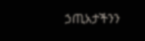ኃጢአታችንን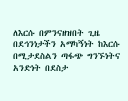ለእርሱ በምንናዘዝበት ጊዜ በደኅንነታችን አማካኝነት ከእርሱ በሚታደስልን ጣፋጭ ግንኙነትና አንድነት በደስታ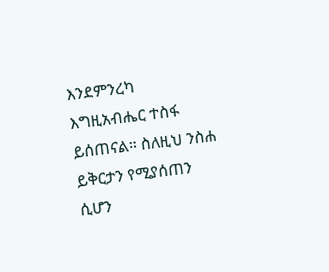እንደምንረካ እግዚአብሔር ተስፋ ይሰጠናል። ስለዚህ ንስሐ ይቅርታን የሚያሰጠን ሲሆን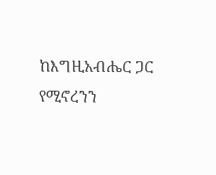ከእግዚአብሔር ጋር የሚኖረንን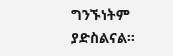ግንኙነትም ያድስልናል።